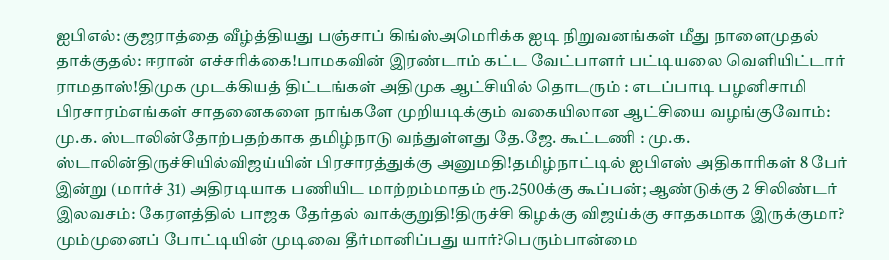ஐபிஎல்: குஜராத்தை வீழ்த்தியது பஞ்சாப் கிங்ஸ்அமெரிக்க ஐடி நிறுவனங்கள் மீது நாளைமுதல் தாக்குதல்: ஈரான் எச்சரிக்கை!பாமகவின் இரண்டாம் கட்ட வேட்பாளர் பட்டியலை வெளியிட்டார் ராமதாஸ்!திமுக முடக்கியத் திட்டங்கள் அதிமுக ஆட்சியில் தொடரும் : எடப்பாடி பழனிசாமி பிரசாரம்எங்கள் சாதனைகளை நாங்களே முறியடிக்கும் வகையிலான ஆட்சியை வழங்குவோம்: மு.க. ஸ்டாலின்தோற்பதற்காக தமிழ்நாடு வந்துள்ளது தே.ஜே. கூட்டணி : மு.க. ஸ்டாலின்திருச்சியில்விஜய்யின் பிரசாரத்துக்கு அனுமதி!தமிழ்நாட்டில் ஐபிஎஸ் அதிகாரிகள் 8 பேர் இன்று (மார்ச் 31) அதிரடியாக பணியிட மாற்றம்மாதம் ரூ.2500க்கு கூப்பன்; ஆண்டுக்கு 2 சிலிண்டர் இலவசம்: கேரளத்தில் பாஜக தேர்தல் வாக்குறுதி!திருச்சி கிழக்கு விஜய்க்கு சாதகமாக இருக்குமா? மும்முனைப் போட்டியின் முடிவை தீர்மானிப்பது யார்?பெரும்பான்மை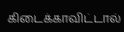கிடைக்காவிட்டால்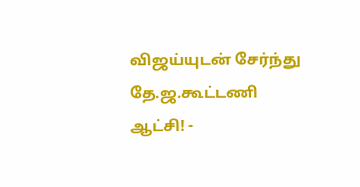விஜய்யுடன் சேர்ந்து தே.ஜ.கூட்டணி ஆட்சி! -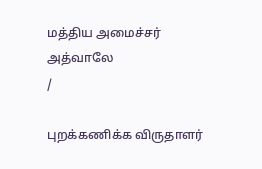மத்திய அமைச்சர் அத்வாலே
/

புறக்கணிக்க விருதாளர்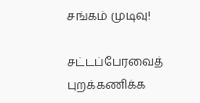சங்கம் முடிவு!

சட்டப்பேரவைத் புறக்கணிக்க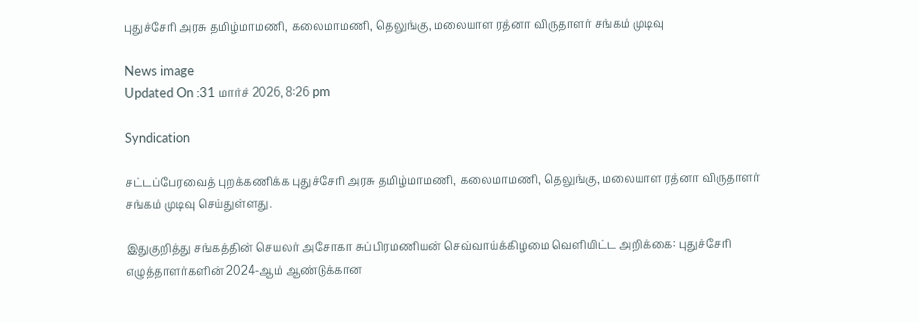புதுச்சேரி அரசு தமிழ்மாமணி, கலைமாமணி, தெலுங்கு, மலையாள ரத்னா விருதாளர் சங்கம் முடிவு

News image
Updated On :31 மார்ச் 2026, 8:26 pm

Syndication

சட்டப்பேரவைத் புறக்கணிக்க புதுச்சேரி அரசு தமிழ்மாமணி, கலைமாமணி, தெலுங்கு, மலையாள ரத்னா விருதாளர் சங்கம் முடிவு செய்துள்ளது.

இதுகுறித்து சங்கத்தின் செயலர் அசோகா சுப்பிரமணியன் செவ்வாய்க்கிழமை வெளியிட்ட அறிக்கை: புதுச்சேரி எழுத்தாளர்களின் 2024-ஆம் ஆண்டுக்கான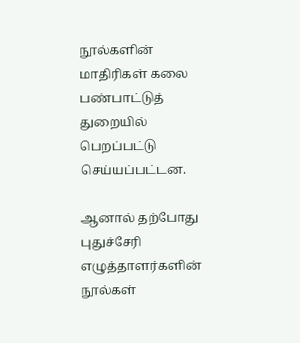நூல்களின் மாதிரிகள் கலை பண்பாட்டுத் துறையில் பெறப்பட்டு செய்யப்பட்டன.

ஆனால் தற்போது புதுச்சேரி எழுத்தாளர்களின் நூல்கள்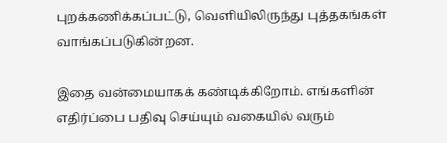புறக்கணிக்கப்பட்டு, வெளியிலிருந்து புத்தகங்கள் வாங்கப்படுகின்றன.

இதை வன்மையாகக் கண்டிக்கிறோம். எங்களின் எதிர்ப்பை பதிவு செய்யும் வகையில் வரும்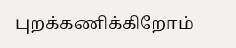புறக்கணிக்கிறோம்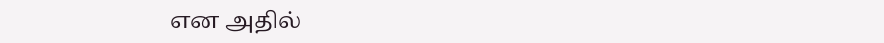என அதில்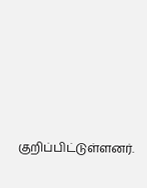குறிப்பிட்டுள்ளனர்.